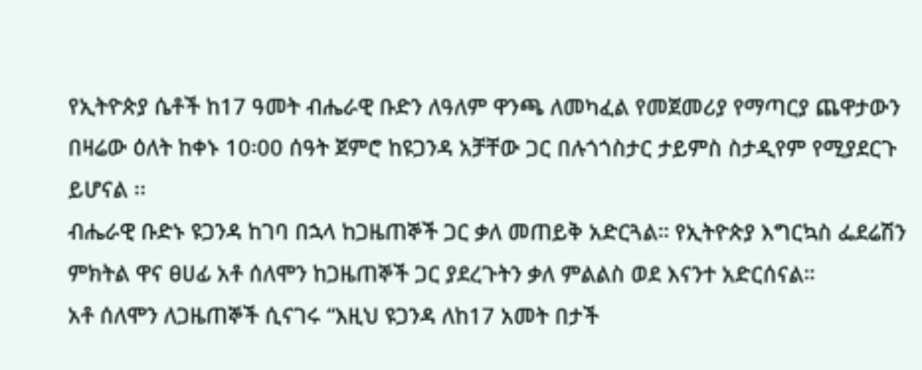የኢትዮጵያ ሴቶች ከ17 ዓመት ብሔራዊ ቡድን ለዓለም ዋንጫ ለመካፈል የመጀመሪያ የማጣርያ ጨዋታውን በዛሬው ዕለት ከቀኑ 10፡00 ሰዓት ጀምሮ ከዩጋንዳ አቻቸው ጋር በሉጎጎስታር ታይምስ ስታዲየም የሚያደርጉ ይሆናል ፡፡
ብሔራዊ ቡድኑ ዩጋንዳ ከገባ በኋላ ከጋዜጠኞች ጋር ቃለ መጠይቅ አድርጓል። የኢትዮጵያ እግርኳስ ፌደሬሽን ምክትል ዋና ፀሀፊ አቶ ሰለሞን ከጋዜጠኞች ጋር ያደረጉትን ቃለ ምልልስ ወደ እናንተ አድርሰናል።
አቶ ሰለሞን ለጋዜጠኞች ሲናገሩ “እዚህ ዩጋንዳ ለከ17 አመት በታች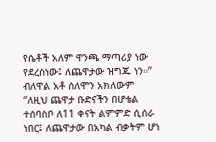የሴቶች አለም ዋንጫ ማጣሪያ ነው የደረስነው፤ ለጨዋታው ዝግጁ ነን።” ብለዋል አቶ ሰለሞን አክለውም “ለዚህ ጨዋታ ቡድናችን በሆቴል ተሰባስቦ ለ11 ቀናት ልምምድ ሲሰራ ነበር፤ ለጨዋታው በአካል ብቃትም ሆነ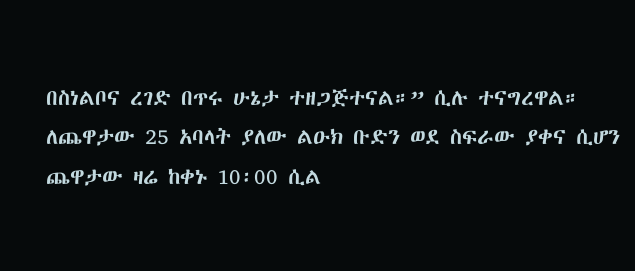በስነልቦና ረገድ በጥሩ ሁኔታ ተዘጋጅተናል።” ሲሉ ተናግረዋል።
ለጨዋታው 25 አባላት ያለው ልዑክ ቡድን ወደ ስፍራው ያቀና ሲሆን ጨዋታው ዛሬ ከቀኑ 10፡00 ሲል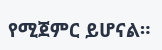የሚጀምር ይሆናል።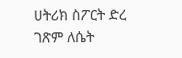ሀትሪክ ስፖርት ድረ ገጽም ለሴት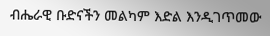ብሔራዊ ቡድናችን መልካም እድል እንዲገጥመው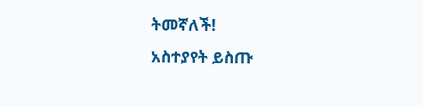ትመኛለች!
አስተያየት ይስጡ